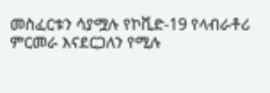መስፈርቱን ሳያሟሉ የኮቪድ-19 የላብራቶሪ ምርመራ እናደርጋለን የሚሉ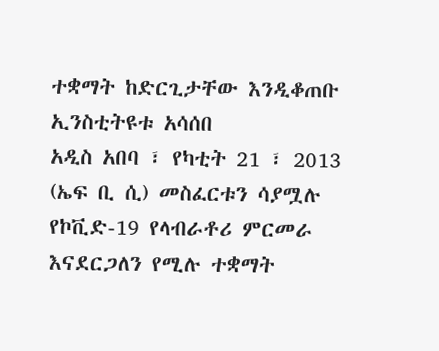ተቋማት ከድርጊታቸው እንዲቆጠቡ ኢንስቲትዩቱ አሳሰበ
አዲስ አበባ ፣ የካቲት 21 ፣ 2013 (ኤፍ ቢ ሲ) መስፈርቱን ሳያሟሉ የኮቪድ-19 የላብራቶሪ ምርመራ እናደርጋለን የሚሉ ተቋማት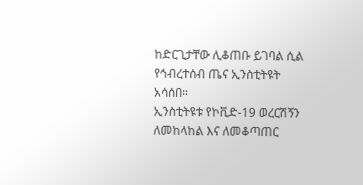ከድርጊታቸው ሊቆጠቡ ይገባል ሲል የኅብረተሰብ ጤና ኢንስቲትዩት አሳሰበ።
ኢንስቲትዩቱ የኮቪድ-19 ወረርሽኝን ለመከላከል እና ለመቆጣጠር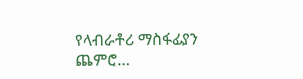የላብራቶሪ ማስፋፊያን ጨምሮ…